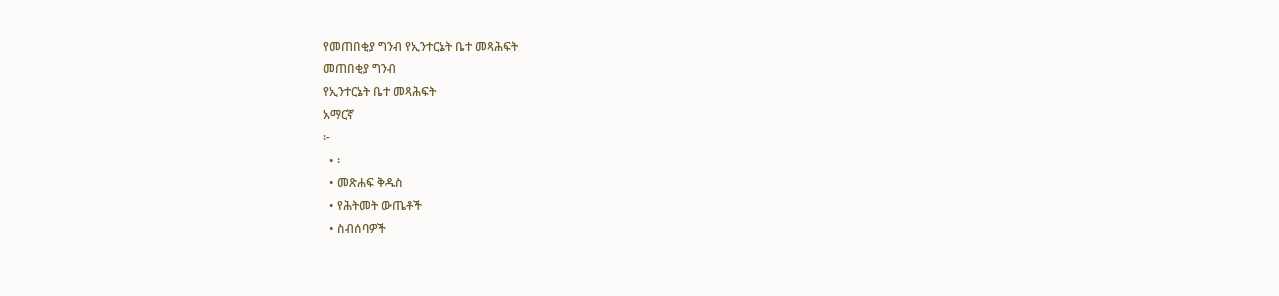የመጠበቂያ ግንብ የኢንተርኔት ቤተ መጻሕፍት
መጠበቂያ ግንብ
የኢንተርኔት ቤተ መጻሕፍት
አማርኛ
፦
  • ፡
  • መጽሐፍ ቅዱስ
  • የሕትመት ውጤቶች
  • ስብሰባዎች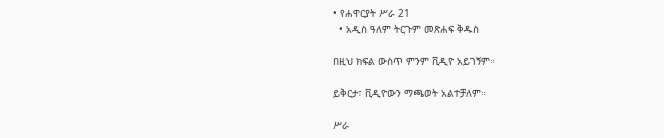• የሐዋርያት ሥራ 21
  • አዲስ ዓለም ትርጉም መጽሐፍ ቅዱስ

በዚህ ክፍል ውስጥ ምንም ቪዲዮ አይገኝም።

ይቅርታ፣ ቪዲዮውን ማጫወት አልተቻለም።

ሥራ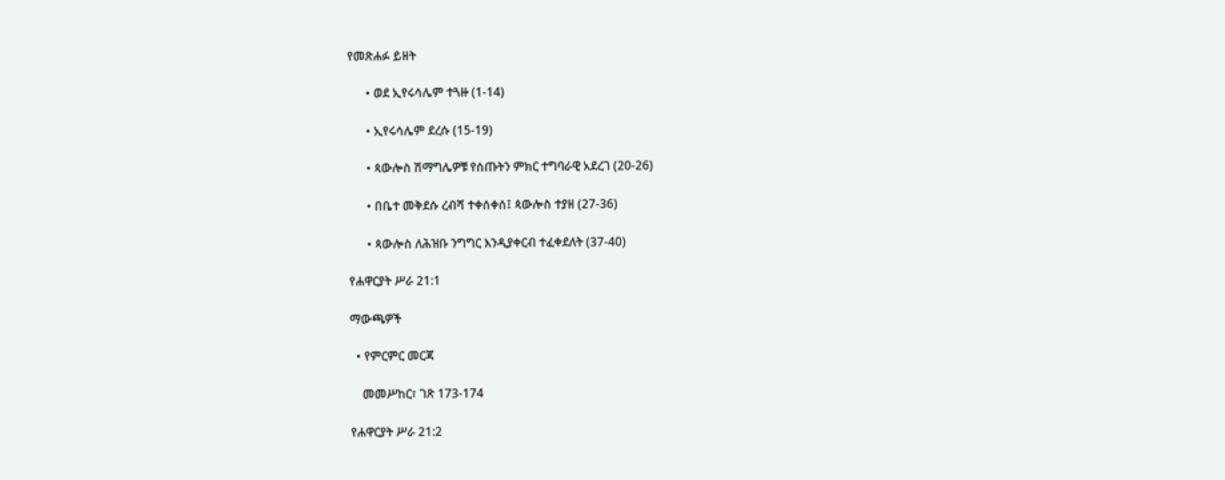የመጽሐፉ ይዘት

      • ወደ ኢየሩሳሌም ተጓዙ (1-14)

      • ኢየሩሳሌም ደረሱ (15-19)

      • ጳውሎስ ሽማግሌዎቹ የሰጡትን ምክር ተግባራዊ አደረገ (20-26)

      • በቤተ መቅደሱ ረብሻ ተቀሰቀሰ፤ ጳውሎስ ተያዘ (27-36)

      • ጳውሎስ ለሕዝቡ ንግግር እንዲያቀርብ ተፈቀደለት (37-40)

የሐዋርያት ሥራ 21:1

ማውጫዎች

  • የምርምር መርጃ

    መመሥከር፣ ገጽ 173-174

የሐዋርያት ሥራ 21:2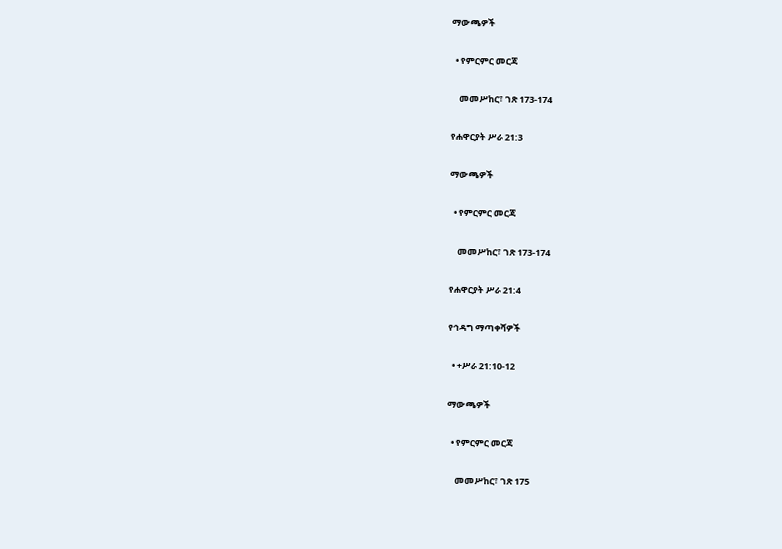ማውጫዎች

  • የምርምር መርጃ

    መመሥከር፣ ገጽ 173-174

የሐዋርያት ሥራ 21:3

ማውጫዎች

  • የምርምር መርጃ

    መመሥከር፣ ገጽ 173-174

የሐዋርያት ሥራ 21:4

የኅዳግ ማጣቀሻዎች

  • +ሥራ 21:10-12

ማውጫዎች

  • የምርምር መርጃ

    መመሥከር፣ ገጽ 175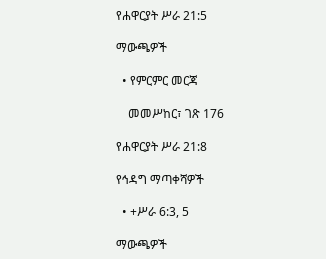የሐዋርያት ሥራ 21:5

ማውጫዎች

  • የምርምር መርጃ

    መመሥከር፣ ገጽ 176

የሐዋርያት ሥራ 21:8

የኅዳግ ማጣቀሻዎች

  • +ሥራ 6:3, 5

ማውጫዎች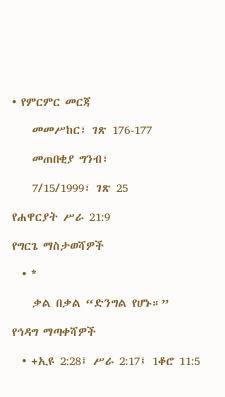• የምርምር መርጃ

    መመሥከር፣ ገጽ 176-177

    መጠበቂያ ግንብ፣

    7/15/1999፣ ገጽ 25

የሐዋርያት ሥራ 21:9

የግርጌ ማስታወሻዎች

  • *

    ቃል በቃል “ድንግል የሆኑ።”

የኅዳግ ማጣቀሻዎች

  • +ኢዩ 2:28፤ ሥራ 2:17፤ 1ቆሮ 11:5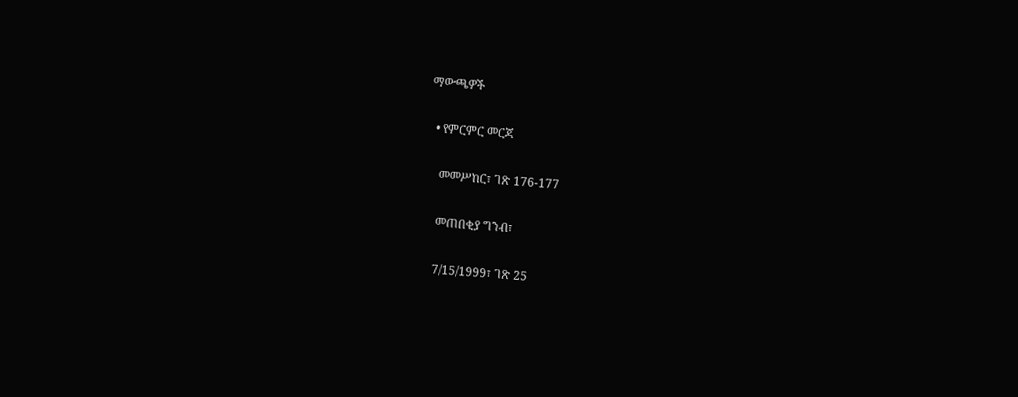ማውጫዎች

  • የምርምር መርጃ

    መመሥከር፣ ገጽ 176-177

    መጠበቂያ ግንብ፣

    7/15/1999፣ ገጽ 25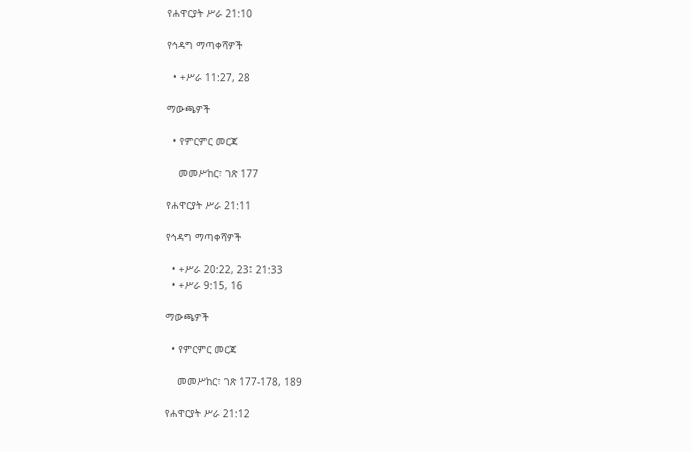የሐዋርያት ሥራ 21:10

የኅዳግ ማጣቀሻዎች

  • +ሥራ 11:27, 28

ማውጫዎች

  • የምርምር መርጃ

    መመሥከር፣ ገጽ 177

የሐዋርያት ሥራ 21:11

የኅዳግ ማጣቀሻዎች

  • +ሥራ 20:22, 23፤ 21:33
  • +ሥራ 9:15, 16

ማውጫዎች

  • የምርምር መርጃ

    መመሥከር፣ ገጽ 177-178, 189

የሐዋርያት ሥራ 21:12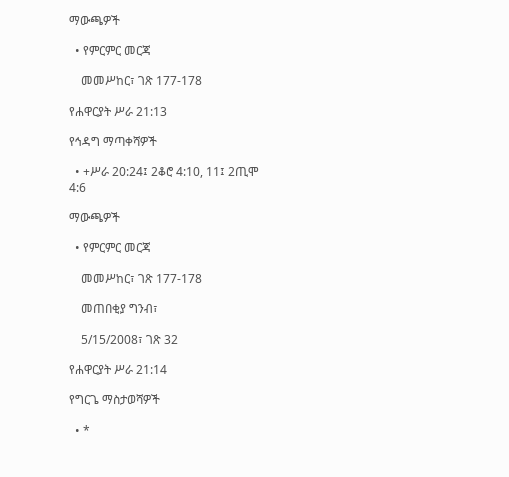ማውጫዎች

  • የምርምር መርጃ

    መመሥከር፣ ገጽ 177-178

የሐዋርያት ሥራ 21:13

የኅዳግ ማጣቀሻዎች

  • +ሥራ 20:24፤ 2ቆሮ 4:10, 11፤ 2ጢሞ 4:6

ማውጫዎች

  • የምርምር መርጃ

    መመሥከር፣ ገጽ 177-178

    መጠበቂያ ግንብ፣

    5/15/2008፣ ገጽ 32

የሐዋርያት ሥራ 21:14

የግርጌ ማስታወሻዎች

  • *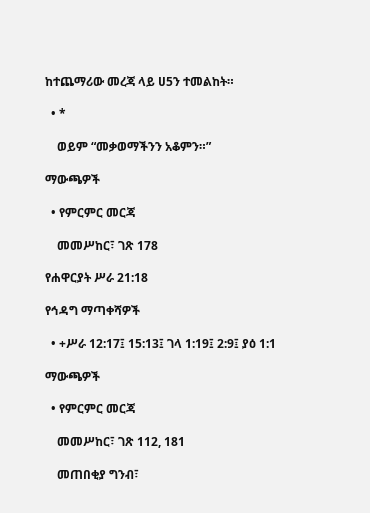ከተጨማሪው መረጃ ላይ ሀ5ን ተመልከት።

  • *

    ወይም “መቃወማችንን አቆምን።”

ማውጫዎች

  • የምርምር መርጃ

    መመሥከር፣ ገጽ 178

የሐዋርያት ሥራ 21:18

የኅዳግ ማጣቀሻዎች

  • +ሥራ 12:17፤ 15:13፤ ገላ 1:19፤ 2:9፤ ያዕ 1:1

ማውጫዎች

  • የምርምር መርጃ

    መመሥከር፣ ገጽ 112, 181

    መጠበቂያ ግንብ፣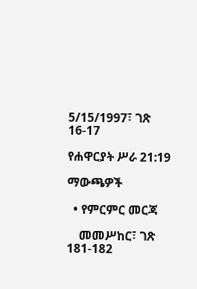5/15/1997፣ ገጽ 16-17

የሐዋርያት ሥራ 21:19

ማውጫዎች

  • የምርምር መርጃ

    መመሥከር፣ ገጽ 181-182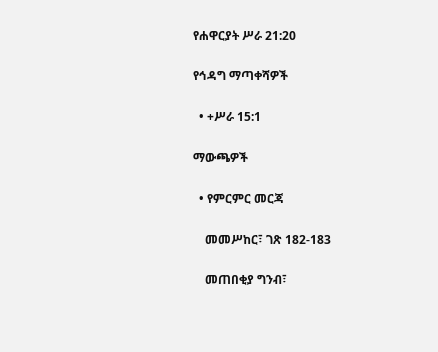የሐዋርያት ሥራ 21:20

የኅዳግ ማጣቀሻዎች

  • +ሥራ 15:1

ማውጫዎች

  • የምርምር መርጃ

    መመሥከር፣ ገጽ 182-183

    መጠበቂያ ግንብ፣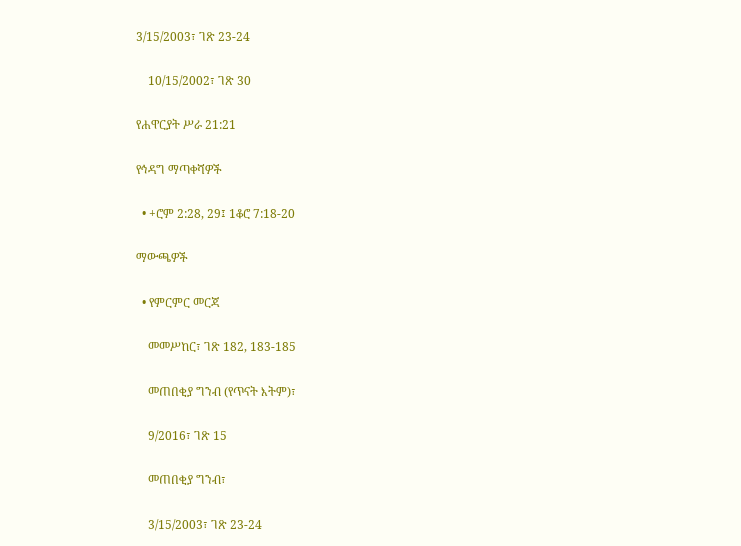3/15/2003፣ ገጽ 23-24

    10/15/2002፣ ገጽ 30

የሐዋርያት ሥራ 21:21

የኅዳግ ማጣቀሻዎች

  • +ሮም 2:28, 29፤ 1ቆሮ 7:18-20

ማውጫዎች

  • የምርምር መርጃ

    መመሥከር፣ ገጽ 182, 183-185

    መጠበቂያ ግንብ (የጥናት እትም)፣

    9/2016፣ ገጽ 15

    መጠበቂያ ግንብ፣

    3/15/2003፣ ገጽ 23-24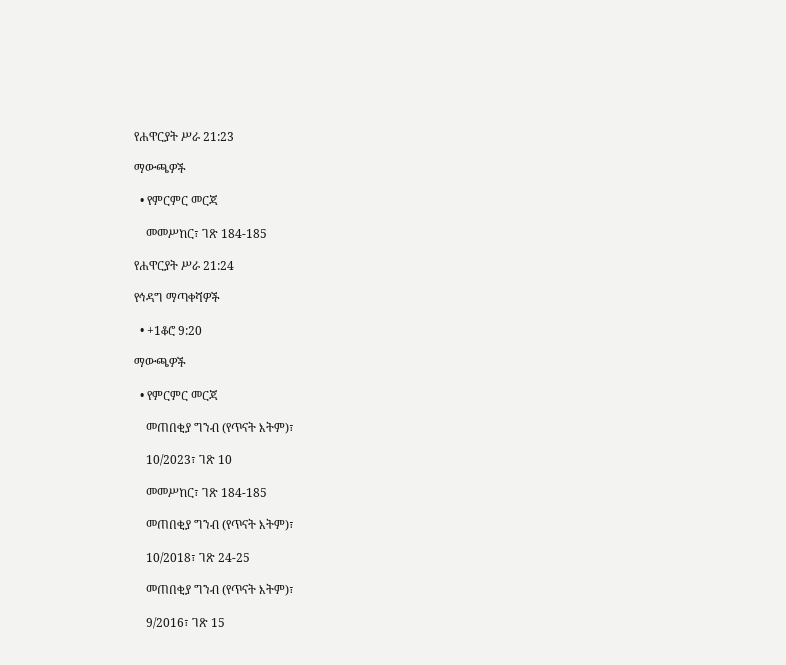የሐዋርያት ሥራ 21:23

ማውጫዎች

  • የምርምር መርጃ

    መመሥከር፣ ገጽ 184-185

የሐዋርያት ሥራ 21:24

የኅዳግ ማጣቀሻዎች

  • +1ቆሮ 9:20

ማውጫዎች

  • የምርምር መርጃ

    መጠበቂያ ግንብ (የጥናት እትም)፣

    10/2023፣ ገጽ 10

    መመሥከር፣ ገጽ 184-185

    መጠበቂያ ግንብ (የጥናት እትም)፣

    10/2018፣ ገጽ 24-25

    መጠበቂያ ግንብ (የጥናት እትም)፣

    9/2016፣ ገጽ 15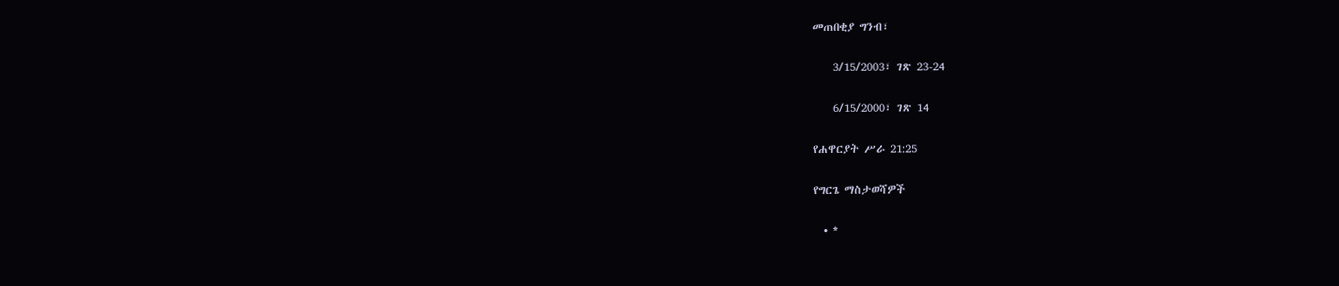መጠበቂያ ግንብ፣

    3/15/2003፣ ገጽ 23-24

    6/15/2000፣ ገጽ 14

የሐዋርያት ሥራ 21:25

የግርጌ ማስታወሻዎች

  • *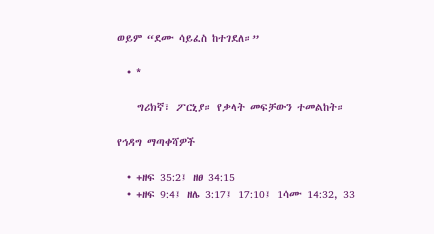ወይም “ደሙ ሳይፈስ ከተገደለ።”

  • *

    ግሪክኛ፣ ፖርኒያ። የቃላት መፍቻውን ተመልከት።

የኅዳግ ማጣቀሻዎች

  • +ዘፍ 35:2፤ ዘፀ 34:15
  • +ዘፍ 9:4፤ ዘሌ 3:17፤ 17:10፤ 1ሳሙ 14:32, 33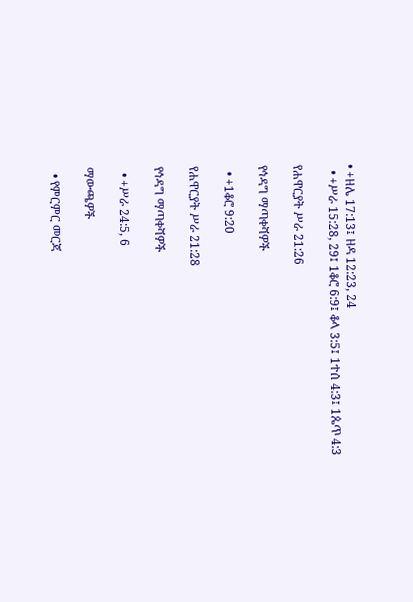• +ዘሌ 17:13፤ ዘዳ 12:23, 24
  • +ሥራ 15:28, 29፤ 1ቆሮ 6:9፤ ቆላ 3:5፤ 1ተሰ 4:3፤ 1ጴጥ 4:3

የሐዋርያት ሥራ 21:26

የኅዳግ ማጣቀሻዎች

  • +1ቆሮ 9:20

የሐዋርያት ሥራ 21:28

የኅዳግ ማጣቀሻዎች

  • +ሥራ 24:5, 6

ማውጫዎች

  • የምርምር መርጃ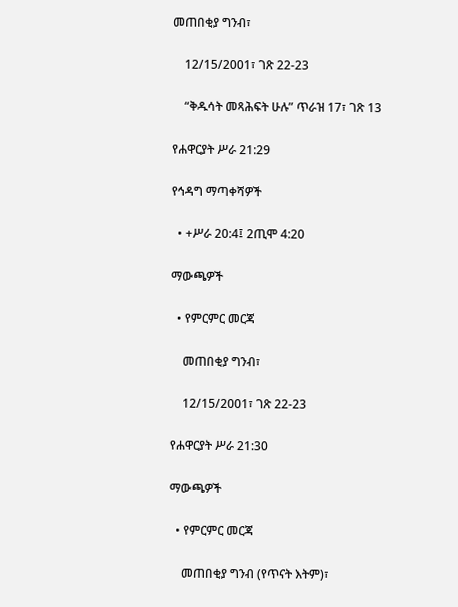መጠበቂያ ግንብ፣

    12/15/2001፣ ገጽ 22-23

    “ቅዱሳት መጻሕፍት ሁሉ” ጥራዝ 17፣ ገጽ 13

የሐዋርያት ሥራ 21:29

የኅዳግ ማጣቀሻዎች

  • +ሥራ 20:4፤ 2ጢሞ 4:20

ማውጫዎች

  • የምርምር መርጃ

    መጠበቂያ ግንብ፣

    12/15/2001፣ ገጽ 22-23

የሐዋርያት ሥራ 21:30

ማውጫዎች

  • የምርምር መርጃ

    መጠበቂያ ግንብ (የጥናት እትም)፣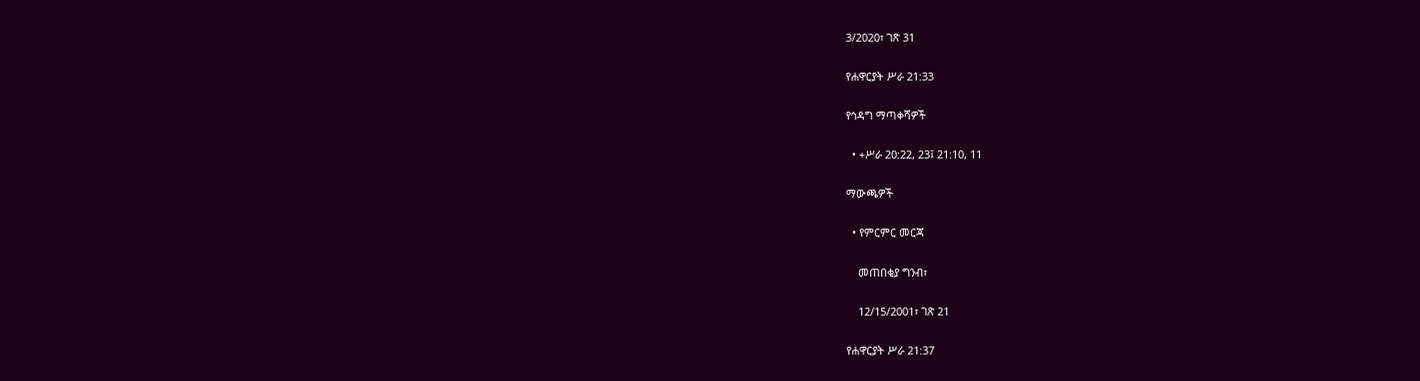3/2020፣ ገጽ 31

የሐዋርያት ሥራ 21:33

የኅዳግ ማጣቀሻዎች

  • +ሥራ 20:22, 23፤ 21:10, 11

ማውጫዎች

  • የምርምር መርጃ

    መጠበቂያ ግንብ፣

    12/15/2001፣ ገጽ 21

የሐዋርያት ሥራ 21:37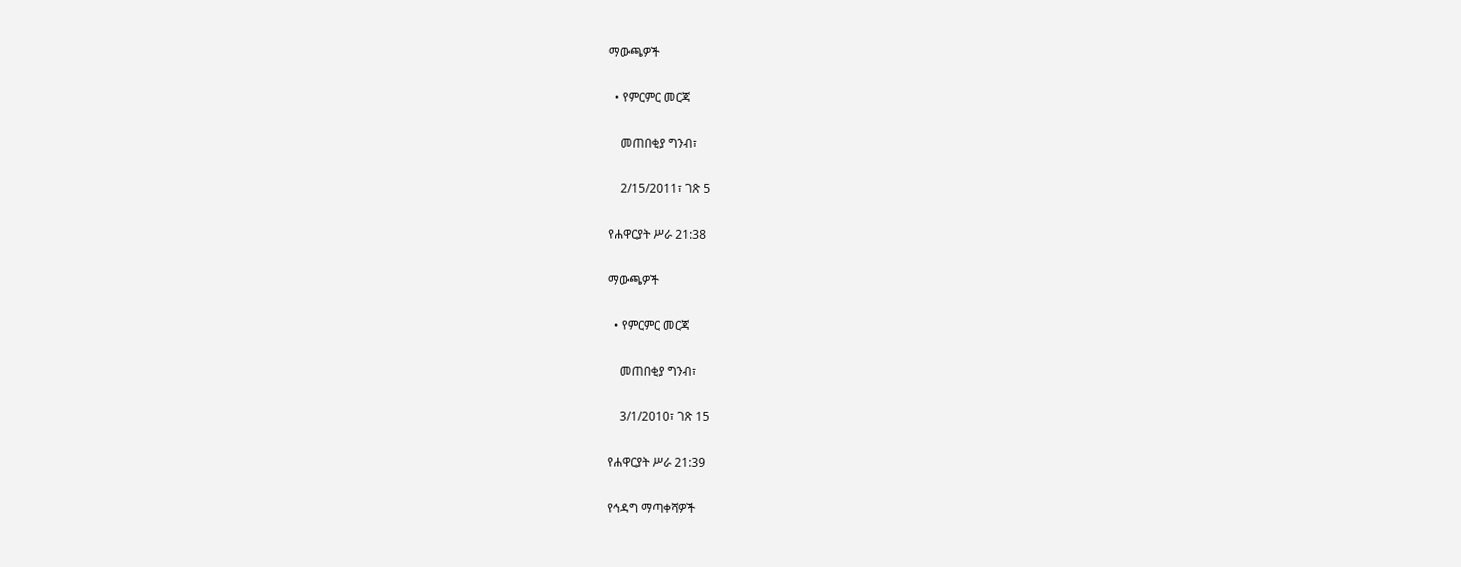ማውጫዎች

  • የምርምር መርጃ

    መጠበቂያ ግንብ፣

    2/15/2011፣ ገጽ 5

የሐዋርያት ሥራ 21:38

ማውጫዎች

  • የምርምር መርጃ

    መጠበቂያ ግንብ፣

    3/1/2010፣ ገጽ 15

የሐዋርያት ሥራ 21:39

የኅዳግ ማጣቀሻዎች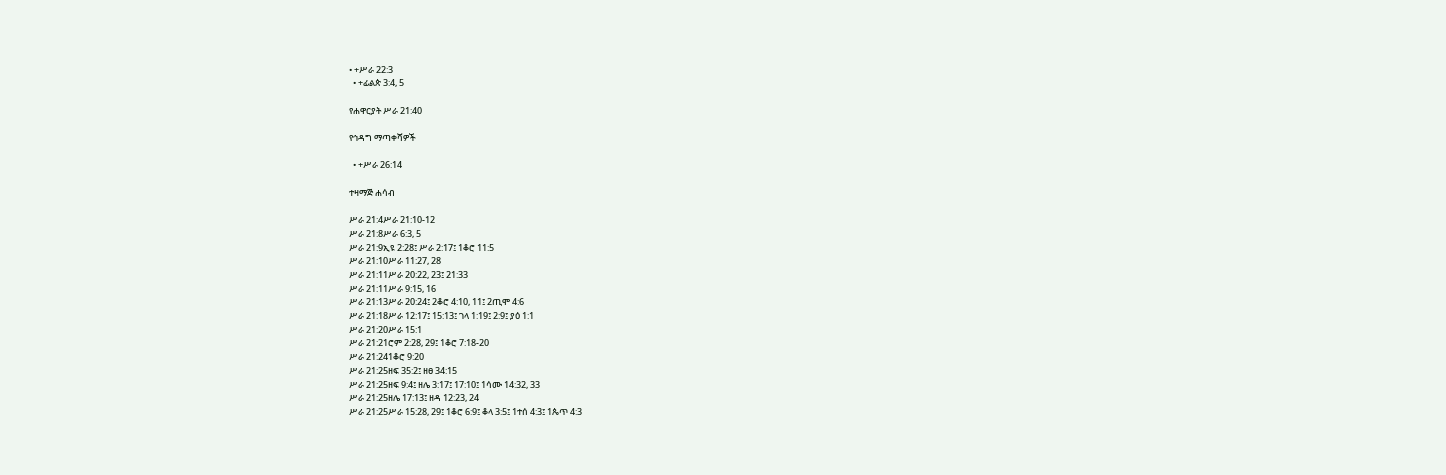• +ሥራ 22:3
  • +ፊልጵ 3:4, 5

የሐዋርያት ሥራ 21:40

የኅዳግ ማጣቀሻዎች

  • +ሥራ 26:14

ተዛማጅ ሐሳብ

ሥራ 21:4ሥራ 21:10-12
ሥራ 21:8ሥራ 6:3, 5
ሥራ 21:9ኢዩ 2:28፤ ሥራ 2:17፤ 1ቆሮ 11:5
ሥራ 21:10ሥራ 11:27, 28
ሥራ 21:11ሥራ 20:22, 23፤ 21:33
ሥራ 21:11ሥራ 9:15, 16
ሥራ 21:13ሥራ 20:24፤ 2ቆሮ 4:10, 11፤ 2ጢሞ 4:6
ሥራ 21:18ሥራ 12:17፤ 15:13፤ ገላ 1:19፤ 2:9፤ ያዕ 1:1
ሥራ 21:20ሥራ 15:1
ሥራ 21:21ሮም 2:28, 29፤ 1ቆሮ 7:18-20
ሥራ 21:241ቆሮ 9:20
ሥራ 21:25ዘፍ 35:2፤ ዘፀ 34:15
ሥራ 21:25ዘፍ 9:4፤ ዘሌ 3:17፤ 17:10፤ 1ሳሙ 14:32, 33
ሥራ 21:25ዘሌ 17:13፤ ዘዳ 12:23, 24
ሥራ 21:25ሥራ 15:28, 29፤ 1ቆሮ 6:9፤ ቆላ 3:5፤ 1ተሰ 4:3፤ 1ጴጥ 4:3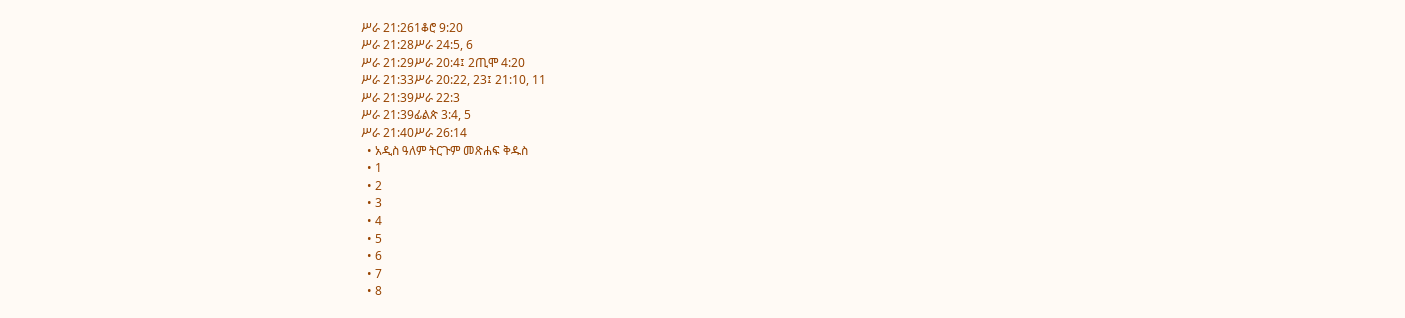ሥራ 21:261ቆሮ 9:20
ሥራ 21:28ሥራ 24:5, 6
ሥራ 21:29ሥራ 20:4፤ 2ጢሞ 4:20
ሥራ 21:33ሥራ 20:22, 23፤ 21:10, 11
ሥራ 21:39ሥራ 22:3
ሥራ 21:39ፊልጵ 3:4, 5
ሥራ 21:40ሥራ 26:14
  • አዲስ ዓለም ትርጉም መጽሐፍ ቅዱስ
  • 1
  • 2
  • 3
  • 4
  • 5
  • 6
  • 7
  • 8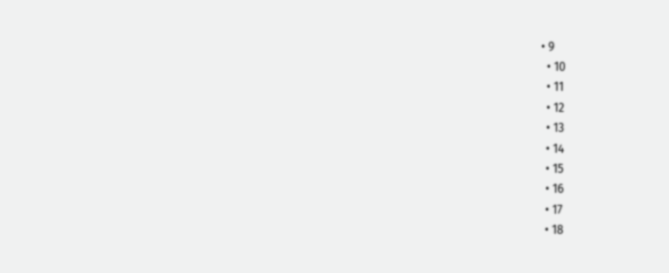• 9
  • 10
  • 11
  • 12
  • 13
  • 14
  • 15
  • 16
  • 17
  • 18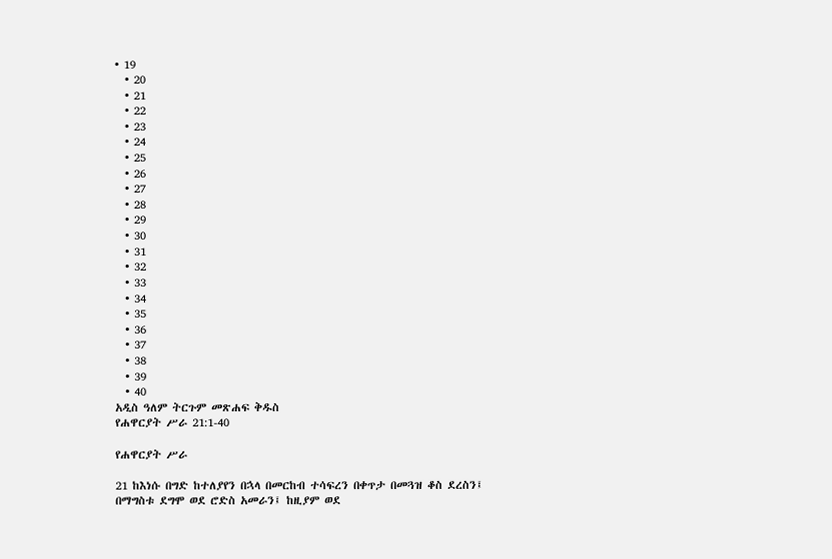• 19
  • 20
  • 21
  • 22
  • 23
  • 24
  • 25
  • 26
  • 27
  • 28
  • 29
  • 30
  • 31
  • 32
  • 33
  • 34
  • 35
  • 36
  • 37
  • 38
  • 39
  • 40
አዲስ ዓለም ትርጉም መጽሐፍ ቅዱስ
የሐዋርያት ሥራ 21:1-40

የሐዋርያት ሥራ

21 ከእነሱ በግድ ከተለያየን በኋላ በመርከብ ተሳፍረን በቀጥታ በመጓዝ ቆስ ደረስን፤ በማግስቱ ደግሞ ወደ ሮድስ አመራን፤ ከዚያም ወደ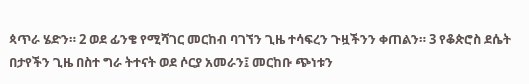ጳጥራ ሄድን። 2 ወደ ፊንቄ የሚሻገር መርከብ ባገኘን ጊዜ ተሳፍረን ጉዟችንን ቀጠልን። 3 የቆጵሮስ ደሴት በታየችን ጊዜ በስተ ግራ ትተናት ወደ ሶርያ አመራን፤ መርከቡ ጭነቱን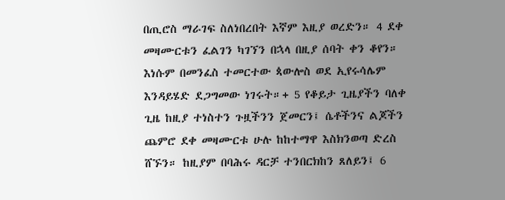በጢሮስ ማራገፍ ስለነበረበት እኛም እዚያ ወረድን። 4 ደቀ መዛሙርቱን ፈልገን ካገኘን በኋላ በዚያ ሰባት ቀን ቆየን። እነሱም በመንፈስ ተመርተው ጳውሎስ ወደ ኢየሩሳሌም እንዳይሄድ ደጋግመው ነገሩት።+ 5 የቆይታ ጊዜያችን ባለቀ ጊዜ ከዚያ ተነስተን ጉዟችንን ጀመርን፤ ሴቶችንና ልጆችን ጨምሮ ደቀ መዛሙርቱ ሁሉ ከከተማዋ እስክንወጣ ድረስ ሸኙን። ከዚያም በባሕሩ ዳርቻ ተንበርክከን ጸለይን፤ 6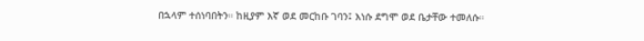በኋላም ተሰነባበትን። ከዚያም እኛ ወደ መርከቡ ገባን፤ እነሱ ደግሞ ወደ ቤታቸው ተመለሱ።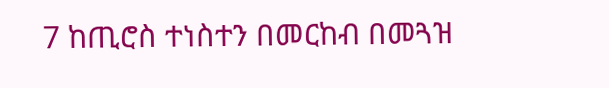7 ከጢሮስ ተነስተን በመርከብ በመጓዝ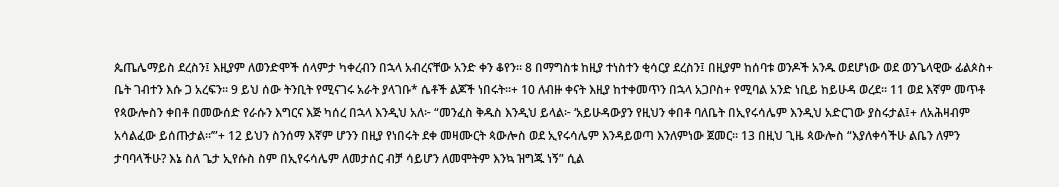ጴጤሌማይስ ደረስን፤ እዚያም ለወንድሞች ሰላምታ ካቀረብን በኋላ አብረናቸው አንድ ቀን ቆየን። 8 በማግስቱ ከዚያ ተነስተን ቂሳርያ ደረስን፤ በዚያም ከሰባቱ ወንዶች አንዱ ወደሆነው ወደ ወንጌላዊው ፊልጶስ+ ቤት ገብተን እሱ ጋ አረፍን። 9 ይህ ሰው ትንቢት የሚናገሩ አራት ያላገቡ* ሴቶች ልጆች ነበሩት።+ 10 ለብዙ ቀናት እዚያ ከተቀመጥን በኋላ አጋቦስ+ የሚባል አንድ ነቢይ ከይሁዳ ወረደ። 11 ወደ እኛም መጥቶ የጳውሎስን ቀበቶ በመውሰድ የራሱን እግርና እጅ ካሰረ በኋላ እንዲህ አለ፦ “መንፈስ ቅዱስ እንዲህ ይላል፦ ‘አይሁዳውያን የዚህን ቀበቶ ባለቤት በኢየሩሳሌም እንዲህ አድርገው ያስሩታል፤+ ለአሕዛብም አሳልፈው ይሰጡታል።’”+ 12 ይህን ስንሰማ እኛም ሆንን በዚያ የነበሩት ደቀ መዛሙርት ጳውሎስ ወደ ኢየሩሳሌም እንዳይወጣ እንለምነው ጀመር። 13 በዚህ ጊዜ ጳውሎስ “እያለቀሳችሁ ልቤን ለምን ታባባላችሁ? እኔ ስለ ጌታ ኢየሱስ ስም በኢየሩሳሌም ለመታሰር ብቻ ሳይሆን ለመሞትም እንኳ ዝግጁ ነኝ” ሲል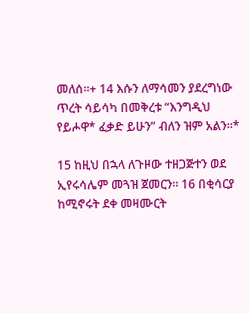መለሰ።+ 14 እሱን ለማሳመን ያደረግነው ጥረት ሳይሳካ በመቅረቱ “እንግዲህ የይሖዋ* ፈቃድ ይሁን” ብለን ዝም አልን።*

15 ከዚህ በኋላ ለጉዞው ተዘጋጅተን ወደ ኢየሩሳሌም መጓዝ ጀመርን። 16 በቂሳርያ ከሚኖሩት ደቀ መዛሙርት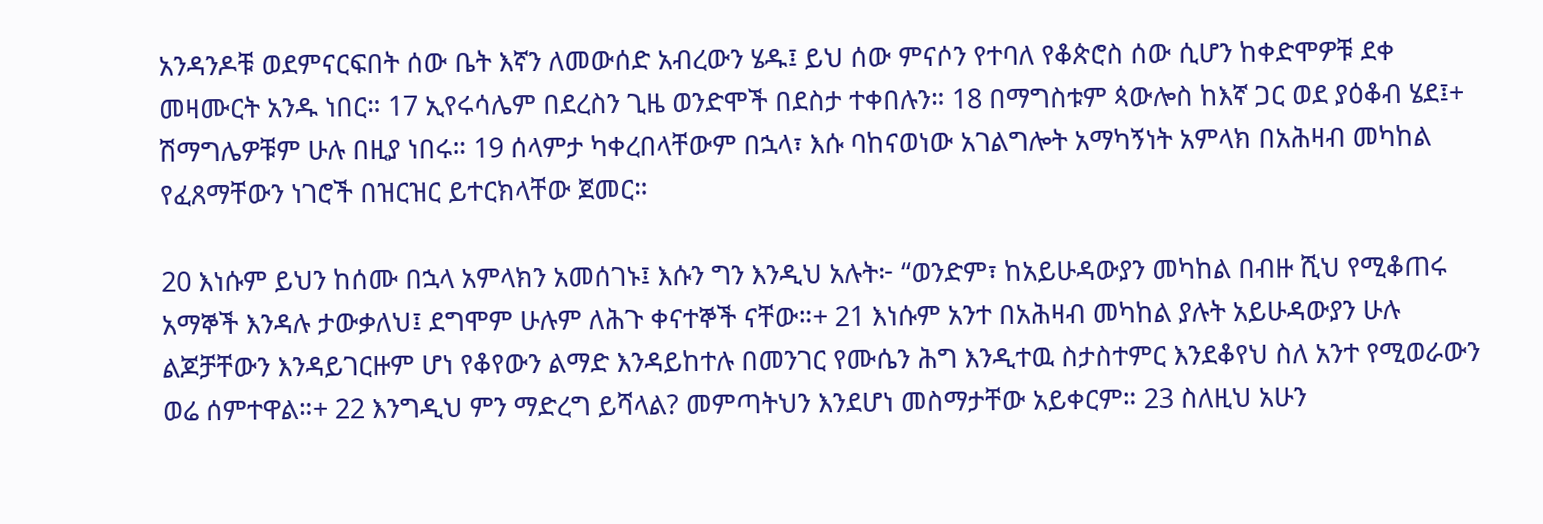አንዳንዶቹ ወደምናርፍበት ሰው ቤት እኛን ለመውሰድ አብረውን ሄዱ፤ ይህ ሰው ምናሶን የተባለ የቆጵሮስ ሰው ሲሆን ከቀድሞዎቹ ደቀ መዛሙርት አንዱ ነበር። 17 ኢየሩሳሌም በደረስን ጊዜ ወንድሞች በደስታ ተቀበሉን። 18 በማግስቱም ጳውሎስ ከእኛ ጋር ወደ ያዕቆብ ሄደ፤+ ሽማግሌዎቹም ሁሉ በዚያ ነበሩ። 19 ሰላምታ ካቀረበላቸውም በኋላ፣ እሱ ባከናወነው አገልግሎት አማካኝነት አምላክ በአሕዛብ መካከል የፈጸማቸውን ነገሮች በዝርዝር ይተርክላቸው ጀመር።

20 እነሱም ይህን ከሰሙ በኋላ አምላክን አመሰገኑ፤ እሱን ግን እንዲህ አሉት፦ “ወንድም፣ ከአይሁዳውያን መካከል በብዙ ሺህ የሚቆጠሩ አማኞች እንዳሉ ታውቃለህ፤ ደግሞም ሁሉም ለሕጉ ቀናተኞች ናቸው።+ 21 እነሱም አንተ በአሕዛብ መካከል ያሉት አይሁዳውያን ሁሉ ልጆቻቸውን እንዳይገርዙም ሆነ የቆየውን ልማድ እንዳይከተሉ በመንገር የሙሴን ሕግ እንዲተዉ ስታስተምር እንደቆየህ ስለ አንተ የሚወራውን ወሬ ሰምተዋል።+ 22 እንግዲህ ምን ማድረግ ይሻላል? መምጣትህን እንደሆነ መስማታቸው አይቀርም። 23 ስለዚህ አሁን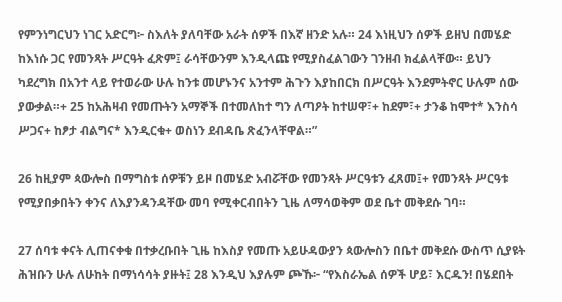የምንነግርህን ነገር አድርግ፦ ስእለት ያለባቸው አራት ሰዎች በእኛ ዘንድ አሉ። 24 እነዚህን ሰዎች ይዘህ በመሄድ ከእነሱ ጋር የመንጻት ሥርዓት ፈጽም፤ ራሳቸውንም እንዲላጩ የሚያስፈልገውን ገንዘብ ክፈልላቸው። ይህን ካደረግክ በአንተ ላይ የተወራው ሁሉ ከንቱ መሆኑንና አንተም ሕጉን እያከበርክ በሥርዓት እንደምትኖር ሁሉም ሰው ያውቃል።+ 25 ከአሕዛብ የመጡትን አማኞች በተመለከተ ግን ለጣዖት ከተሠዋ፣+ ከደም፣+ ታንቆ ከሞተ* እንስሳ ሥጋና+ ከፆታ ብልግና* እንዲርቁ+ ወስነን ደብዳቤ ጽፈንላቸዋል።”

26 ከዚያም ጳውሎስ በማግስቱ ሰዎቹን ይዞ በመሄድ አብሯቸው የመንጻት ሥርዓቱን ፈጸመ፤+ የመንጻት ሥርዓቱ የሚያበቃበትን ቀንና ለእያንዳንዳቸው መባ የሚቀርብበትን ጊዜ ለማሳወቅም ወደ ቤተ መቅደሱ ገባ።

27 ሰባቱ ቀናት ሊጠናቀቁ በተቃረቡበት ጊዜ ከእስያ የመጡ አይሁዳውያን ጳውሎስን በቤተ መቅደሱ ውስጥ ሲያዩት ሕዝቡን ሁሉ ለሁከት በማነሳሳት ያዙት፤ 28 እንዲህ እያሉም ጮኹ፦ “የእስራኤል ሰዎች ሆይ፣ እርዱን! በሄደበት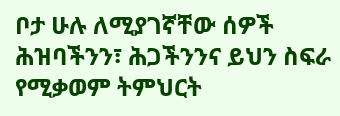ቦታ ሁሉ ለሚያገኛቸው ሰዎች ሕዝባችንን፣ ሕጋችንንና ይህን ስፍራ የሚቃወም ትምህርት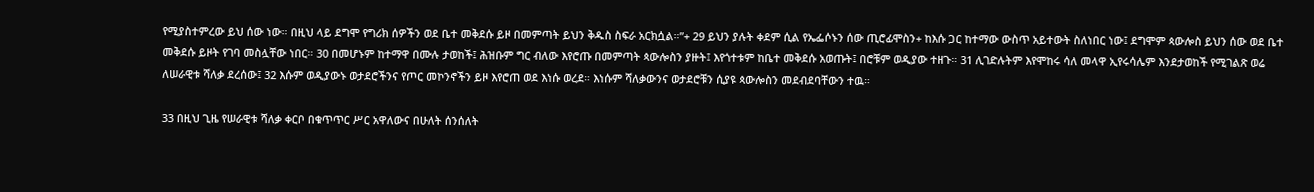የሚያስተምረው ይህ ሰው ነው። በዚህ ላይ ደግሞ የግሪክ ሰዎችን ወደ ቤተ መቅደሱ ይዞ በመምጣት ይህን ቅዱስ ስፍራ አርክሷል።”+ 29 ይህን ያሉት ቀደም ሲል የኤፌሶኑን ሰው ጢሮፊሞስን+ ከእሱ ጋር ከተማው ውስጥ አይተውት ስለነበር ነው፤ ደግሞም ጳውሎስ ይህን ሰው ወደ ቤተ መቅደሱ ይዞት የገባ መስሏቸው ነበር። 30 በመሆኑም ከተማዋ በሙሉ ታወከች፤ ሕዝቡም ግር ብለው እየሮጡ በመምጣት ጳውሎስን ያዙት፤ እየጎተቱም ከቤተ መቅደሱ አወጡት፤ በሮቹም ወዲያው ተዘጉ። 31 ሊገድሉትም እየሞከሩ ሳለ መላዋ ኢየሩሳሌም እንደታወከች የሚገልጽ ወሬ ለሠራዊቱ ሻለቃ ደረሰው፤ 32 እሱም ወዲያውኑ ወታደሮችንና የጦር መኮንኖችን ይዞ እየሮጠ ወደ እነሱ ወረደ። እነሱም ሻለቃውንና ወታደሮቹን ሲያዩ ጳውሎስን መደብደባቸውን ተዉ።

33 በዚህ ጊዜ የሠራዊቱ ሻለቃ ቀርቦ በቁጥጥር ሥር አዋለውና በሁለት ሰንሰለት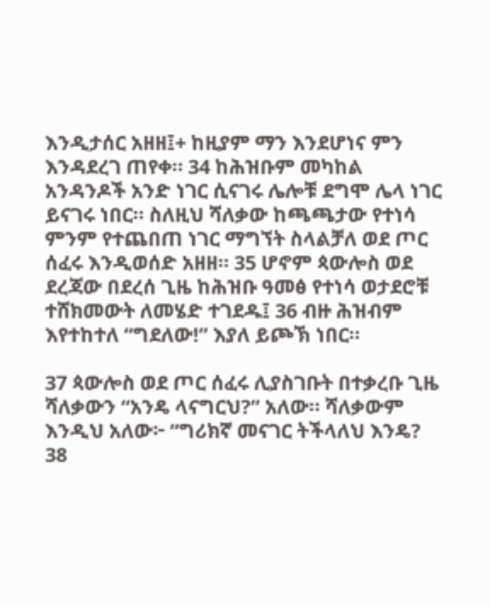እንዲታሰር አዘዘ፤+ ከዚያም ማን እንደሆነና ምን እንዳደረገ ጠየቀ። 34 ከሕዝቡም መካከል አንዳንዶች አንድ ነገር ሲናገሩ ሌሎቹ ደግሞ ሌላ ነገር ይናገሩ ነበር። ስለዚህ ሻለቃው ከጫጫታው የተነሳ ምንም የተጨበጠ ነገር ማግኘት ስላልቻለ ወደ ጦር ሰፈሩ እንዲወሰድ አዘዘ። 35 ሆኖም ጳውሎስ ወደ ደረጃው በደረሰ ጊዜ ከሕዝቡ ዓመፅ የተነሳ ወታደሮቹ ተሸክመውት ለመሄድ ተገደዱ፤ 36 ብዙ ሕዝብም እየተከተለ “ግደለው!” እያለ ይጮኽ ነበር።

37 ጳውሎስ ወደ ጦር ሰፈሩ ሊያስገቡት በተቃረቡ ጊዜ ሻለቃውን “አንዴ ላናግርህ?” አለው። ሻለቃውም እንዲህ አለው፦ “ግሪክኛ መናገር ትችላለህ እንዴ? 38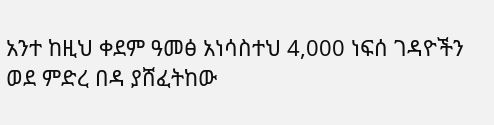አንተ ከዚህ ቀደም ዓመፅ አነሳስተህ 4,000 ነፍሰ ገዳዮችን ወደ ምድረ በዳ ያሸፈትከው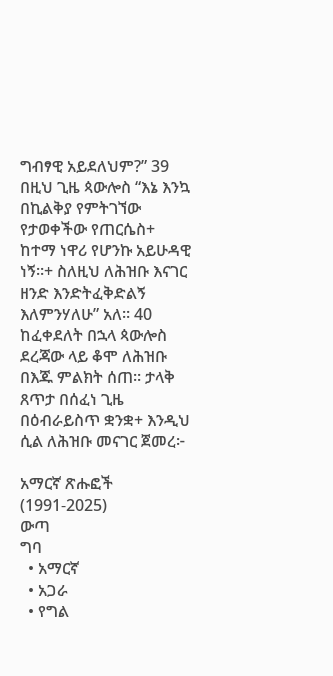ግብፃዊ አይደለህም?” 39 በዚህ ጊዜ ጳውሎስ “እኔ እንኳ በኪልቅያ የምትገኘው የታወቀችው የጠርሴስ+ ከተማ ነዋሪ የሆንኩ አይሁዳዊ ነኝ።+ ስለዚህ ለሕዝቡ እናገር ዘንድ እንድትፈቅድልኝ እለምንሃለሁ” አለ። 40 ከፈቀደለት በኋላ ጳውሎስ ደረጃው ላይ ቆሞ ለሕዝቡ በእጁ ምልክት ሰጠ። ታላቅ ጸጥታ በሰፈነ ጊዜ በዕብራይስጥ ቋንቋ+ እንዲህ ሲል ለሕዝቡ መናገር ጀመረ፦

አማርኛ ጽሑፎች (1991-2025)
ውጣ
ግባ
  • አማርኛ
  • አጋራ
  • የግል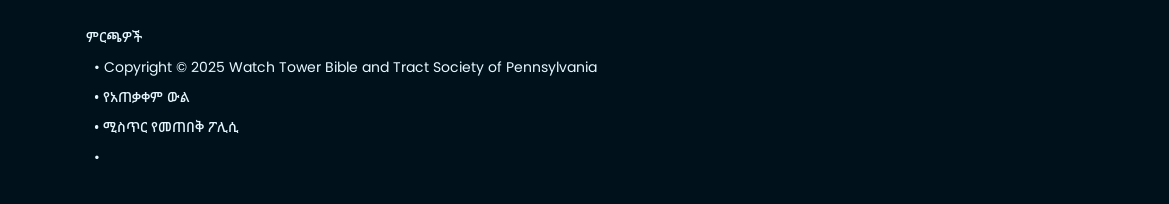ምርጫዎች
  • Copyright © 2025 Watch Tower Bible and Tract Society of Pennsylvania
  • የአጠቃቀም ውል
  • ሚስጥር የመጠበቅ ፖሊሲ
  •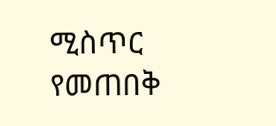ሚስጥር የመጠበቅ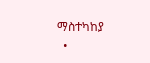ማስተካከያ
  •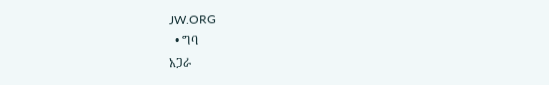JW.ORG
  • ግባ
አጋራ